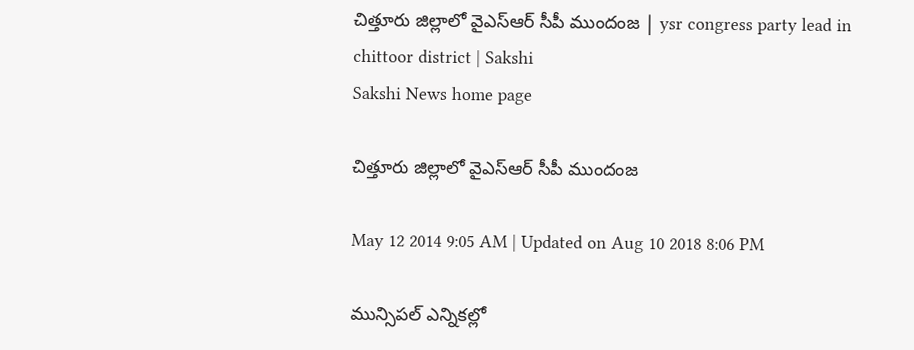చిత్తూరు జిల్లాలో వైఎస్‌ఆర్ సీపీ ముందంజ | ysr congress party lead in chittoor district | Sakshi
Sakshi News home page

చిత్తూరు జిల్లాలో వైఎస్‌ఆర్ సీపీ ముందంజ

May 12 2014 9:05 AM | Updated on Aug 10 2018 8:06 PM

మున్సిపల్ ఎన్నికల్లో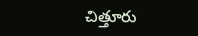చిత్తూరు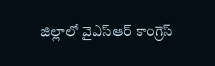జిల్లాలో వైఎస్ఆర్ కాంగ్రెస్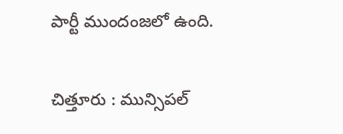పార్టీ ముందంజలో ఉంది.

చిత్తూరు : మున్సిపల్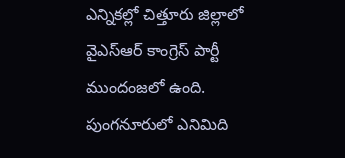ఎన్నికల్లో చిత్తూరు జిల్లాలో వైఎస్ఆర్ కాంగ్రెస్ పార్టీ ముందంజలో ఉంది. పుంగనూరులో ఎనిమిది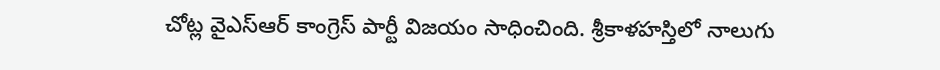చోట్ల వైఎస్ఆర్ కాంగ్రెస్ పార్టీ విజయం సాధించింది. శ్రీకాళహస్తిలో నాలుగు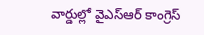వార్డుల్లో వైఎస్ఆర్ కాంగ్రెస్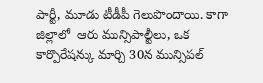పార్టీ, మూడు టీడీపీ గెలుపొందాయి. కాగా జిల్లాలో  ఆరు మున్సిపాల్టీలు, ఒక కార్పొరేషన్కు మార్చి 30న మున్సిపల్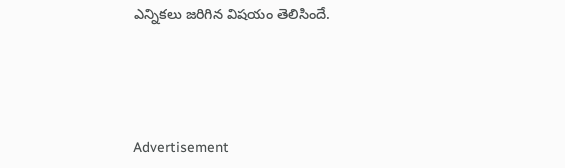ఎన్నికలు జరిగిన విషయం తెలిసిందే.




Advertisement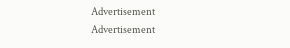Advertisement
Advertisement